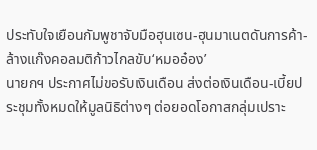ประทับใจเยือนกัมพูชาจับมือฮุนเซน-ฮุนมาเนตดันการค้า-ล้างแก๊งคอลมติก้าวไกลขับ‘หมออ๋อง’
นายกฯ ประกาศไม่ขอรับเงินเดือน ส่งต่อเงินเดือน-เบี้ยประชุมทั้งหมดให้มูลนิธิต่างๆ ต่อยอดโอกาสกลุ่มเปราะ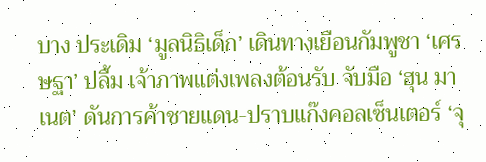บาง ประเดิม ‘มูลนิธิเด็ก’ เดินทางเยือนกัมพูชา ‘เศรษฐา’ ปลื้ม เจ้าภาพแต่งเพลงต้อนรับ จับมือ ‘ฮุน มาเนต’ ดันการค้าชายแดน-ปราบแก๊งคอลเซ็นเตอร์ ‘จุ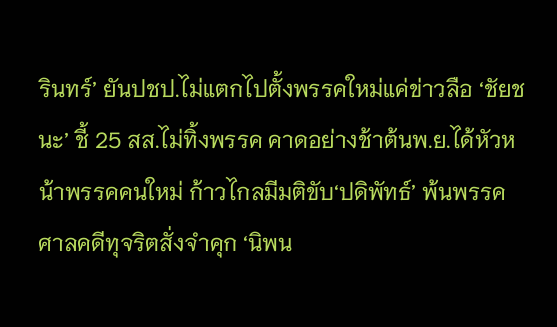รินทร์’ ยันปชป.ไม่แตกไปตั้งพรรคใหม่แค่ข่าวลือ ‘ชัยชนะ’ ชี้ 25 สส.ไม่ทิ้งพรรค คาดอย่างช้าต้นพ.ย.ได้หัวหน้าพรรคคนใหม่ ก้าวไกลมีมติขับ‘ปดิพัทธ์’ พ้นพรรค ศาลคดีทุจริตสั่งจำคุก ‘นิพน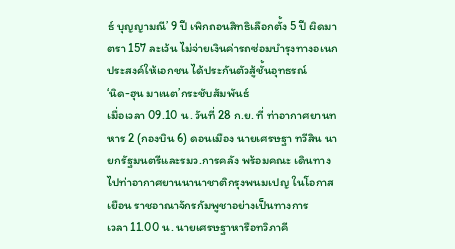ธ์ บุญญามณี’ 9 ปี เพิกถอนสิทธิเลือกตั้ง 5 ปี ผิดมาตรา 157 ละเว้น ไม่จ่ายเงินค่ารถซ่อมบำรุงทางอเนกประสงค์ให้เอกชน ได้ประกันตัวสู้ชั้นอุทธรณ์
‘นิด-ฮุน มาเนต’กระชับสัมพันธ์
เมื่อเวลา 09.10 น. วันที่ 28 ก.ย. ที่ ท่าอากาศยานทหาร 2 (กองบิน 6) ดอนเมือง นายเศรษฐา ทวีสิน นายกรัฐมนตรีและรมว.การคลัง พร้อมคณะ เดินทางไปท่าอากาศยานนานาชาติกรุงพนมเปญ ในโอกาสเยือน ราชอาณาจักรกัมพูชาอย่างเป็นทางการ
เวลา 11.00 น. นายเศรษฐาหารือทวิภาคี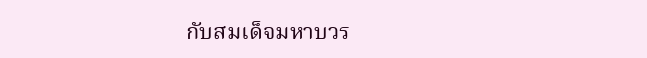กับสมเด็จมหาบวร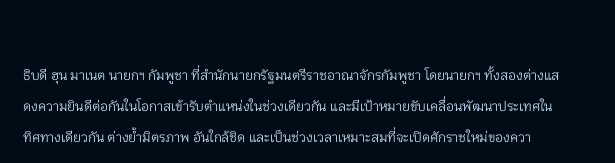ธิบดี ฮุน มาเนต นายกฯ กัมพูชา ที่สำนักนายกรัฐมนตรีราชอาณาจักรกัมพูชา โดยนายกฯ ทั้งสองต่างแสดงความยินดีต่อกันในโอกาสเข้ารับตำแหน่งในช่วงเดียวกัน และมีเป้าหมายขับเคลื่อนพัฒนาประเทศในทิศทางเดียวกัน ต่างย้ำมิตรภาพ อันใกล้ชิด และเป็นช่วงเวลาเหมาะสมที่จะเปิดศักราชใหม่ของควา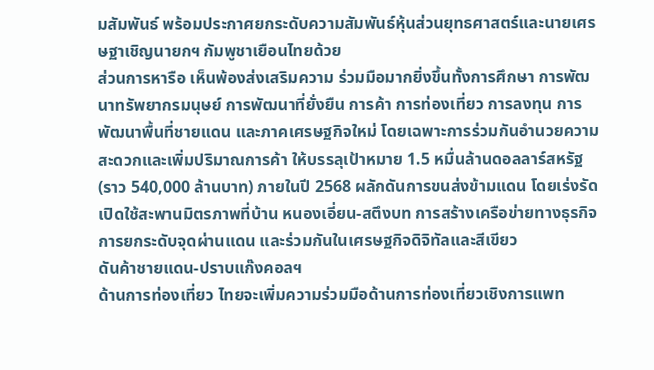มสัมพันธ์ พร้อมประกาศยกระดับความสัมพันธ์หุ้นส่วนยุทธศาสตร์และนายเศรษฐาเชิญนายกฯ กัมพูชาเยือนไทยด้วย
ส่วนการหารือ เห็นพ้องส่งเสริมความ ร่วมมือมากยิ่งขึ้นทั้งการศึกษา การพัฒนาทรัพยากรมนุษย์ การพัฒนาที่ยั่งยืน การค้า การท่องเที่ยว การลงทุน การพัฒนาพื้นที่ชายแดน และภาคเศรษฐกิจใหม่ โดยเฉพาะการร่วมกันอำนวยความสะดวกและเพิ่มปริมาณการค้า ให้บรรลุเป้าหมาย 1.5 หมื่นล้านดอลลาร์สหรัฐ (ราว 540,000 ล้านบาท) ภายในปี 2568 ผลักดันการขนส่งข้ามแดน โดยเร่งรัดเปิดใช้สะพานมิตรภาพที่บ้าน หนองเอี่ยน-สตึงบท การสร้างเครือข่ายทางธุรกิจ การยกระดับจุดผ่านแดน และร่วมกันในเศรษฐกิจดิจิทัลและสีเขียว
ดันค้าชายแดน-ปราบแก๊งคอลฯ
ด้านการท่องเที่ยว ไทยจะเพิ่มความร่วมมือด้านการท่องเที่ยวเชิงการแพท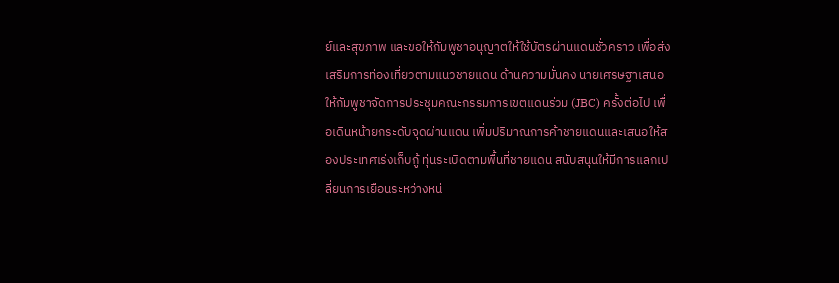ย์และสุขภาพ และขอให้กัมพูชาอนุญาตให้ใช้บัตรผ่านแดนชั่วคราว เพื่อส่งเสริมการท่องเที่ยวตามแนวชายแดน ด้านความมั่นคง นายเศรษฐาเสนอให้กัมพูชาจัดการประชุมคณะกรรมการเขตแดนร่วม (JBC) ครั้งต่อไป เพื่อเดินหน้ายกระดับจุดผ่านแดน เพิ่มปริมาณการค้าชายแดนและเสนอให้สองประเทศเร่งเก็บกู้ ทุ่นระเบิดตามพื้นที่ชายแดน สนับสนุนให้มีการแลกเปลี่ยนการเยือนระหว่างหน่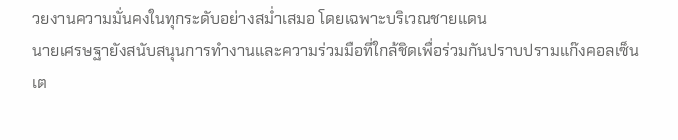วยงานความมั่นคงในทุกระดับอย่างสม่ำเสมอ โดยเฉพาะบริเวณชายแดน
นายเศรษฐายังสนับสนุนการทำงานและความร่วมมือที่ใกล้ชิดเพื่อร่วมกันปราบปรามแก๊งคอลเซ็นเต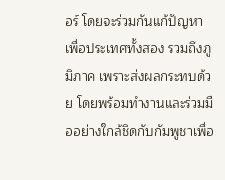อร์ โดยจะร่วมกันแก้ปัญหา เพื่อประเทศทั้งสอง รวมถึงภูมิภาค เพราะส่งผลกระทบด้วย โดยพร้อมทำงานและร่วมมืออย่างใกล้ชิดกับกัมพูชาเพื่อ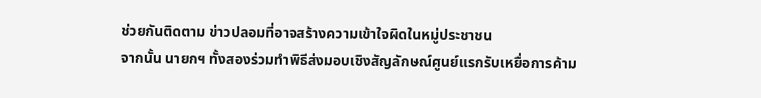ช่วยกันติดตาม ข่าวปลอมที่อาจสร้างความเข้าใจผิดในหมู่ประชาชน
จากนั้น นายกฯ ทั้งสองร่วมทำพิธีส่งมอบเชิงสัญลักษณ์ศูนย์แรกรับเหยื่อการค้าม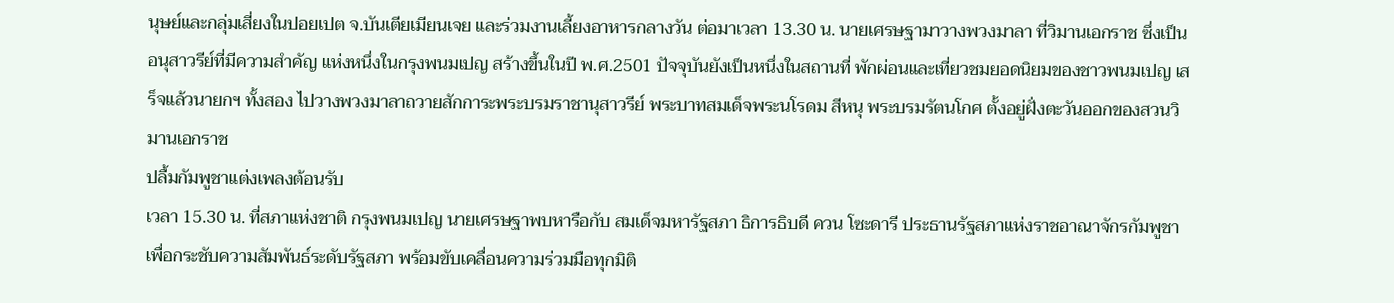นุษย์และกลุ่มเสี่ยงในปอยเปต จ.บันเตียเมียนเจย และร่วมงานเลี้ยงอาหารกลางวัน ต่อมาเวลา 13.30 น. นายเศรษฐามาวางพวงมาลา ที่วิมานเอกราช ซึ่งเป็นอนุสาวรีย์ที่มีความสำคัญ แห่งหนึ่งในกรุงพนมเปญ สร้างขึ้นในปี พ.ศ.2501 ปัจจุบันยังเป็นหนึ่งในสถานที่ พักผ่อนและเที่ยวชมยอดนิยมของชาวพนมเปญ เสร็จแล้วนายกฯ ทั้งสอง ไปวางพวงมาลาถวายสักการะพระบรมราชานุสาวรีย์ พระบาทสมเด็จพระนโรดม สีหนุ พระบรมรัตนโกศ ตั้งอยู่ฝั่งตะวันออกของสวนวิมานเอกราช
ปลื้มกัมพูชาแต่งเพลงต้อนรับ
เวลา 15.30 น. ที่สภาแห่งชาติ กรุงพนมเปญ นายเศรษฐาพบหารือกับ สมเด็จมหารัฐสภา ธิการธิบดี ควน โซะดารี ประธานรัฐสภาแห่งราชอาณาจักรกัมพูชา เพื่อกระชับความสัมพันธ์ระดับรัฐสภา พร้อมขับเคลื่อนความร่วมมือทุกมิติ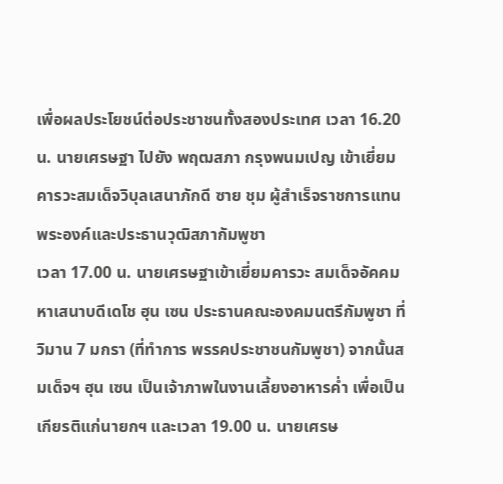เพื่อผลประโยชน์ต่อประชาชนทั้งสองประเทศ เวลา 16.20 น. นายเศรษฐา ไปยัง พฤฒสภา กรุงพนมเปญ เข้าเยี่ยมคารวะสมเด็จวิบุลเสนาภักดี ซาย ชุม ผู้สำเร็จราชการแทนพระองค์และประธานวุฒิสภากัมพูชา
เวลา 17.00 น. นายเศรษฐาเข้าเยี่ยมคารวะ สมเด็จอัคคมหาเสนาบดีเดโช ฮุน เซน ประธานคณะองคมนตรีกัมพูชา ที่วิมาน 7 มกรา (ที่ทำการ พรรคประชาชนกัมพูชา) จากนั้นสมเด็จฯ ฮุน เซน เป็นเจ้าภาพในงานเลี้ยงอาหารค่ำ เพื่อเป็นเกียรติแก่นายกฯ และเวลา 19.00 น. นายเศรษ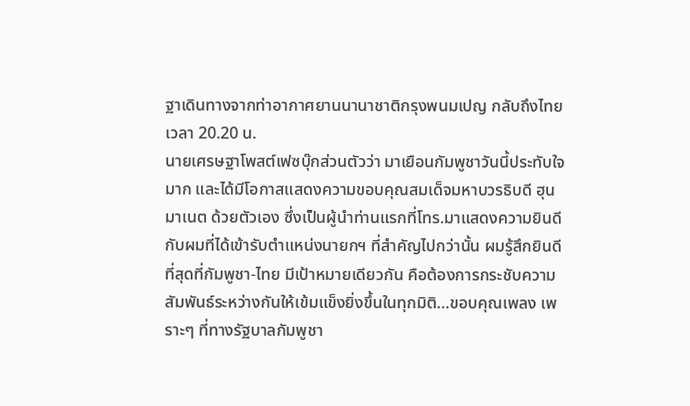ฐาเดินทางจากท่าอากาศยานนานาชาติกรุงพนมเปญ กลับถึงไทยเวลา 20.20 น.
นายเศรษฐาโพสต์เฟซบุ๊กส่วนตัวว่า มาเยือนกัมพูชาวันนี้ประทับใจมาก และได้มีโอกาสแสดงความขอบคุณสมเด็จมหาบวรธิบดี ฮุน มาเนต ด้วยตัวเอง ซึ่งเป็นผู้นำท่านแรกที่โทร.มาแสดงความยินดีกับผมที่ได้เข้ารับตำแหน่งนายกฯ ที่สำคัญไปกว่านั้น ผมรู้สึกยินดีที่สุดที่กัมพูชา-ไทย มีเป้าหมายเดียวกัน คือต้องการกระชับความสัมพันธ์ระหว่างกันให้เข้มแข็งยิ่งขึ้นในทุกมิติ…ขอบคุณเพลง เพราะๆ ที่ทางรัฐบาลกัมพูชา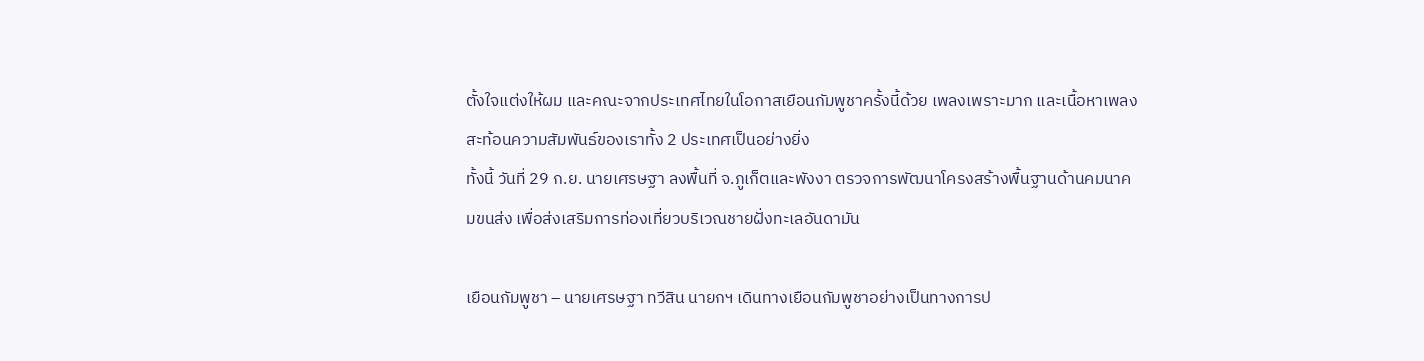ตั้งใจแต่งให้ผม และคณะจากประเทศไทยในโอกาสเยือนกัมพูชาครั้งนี้ด้วย เพลงเพราะมาก และเนื้อหาเพลงสะท้อนความสัมพันธ์ของเราทั้ง 2 ประเทศเป็นอย่างยิ่ง
ทั้งนี้ วันที่ 29 ก.ย. นายเศรษฐา ลงพื้นที่ จ.ภูเก็ตและพังงา ตรวจการพัฒนาโครงสร้างพื้นฐานด้านคมนาคมขนส่ง เพื่อส่งเสริมการท่องเที่ยวบริเวณชายฝั่งทะเลอันดามัน

เยือนกัมพูชา – นายเศรษฐา ทวีสิน นายกฯ เดินทางเยือนกัมพูชาอย่างเป็นทางการป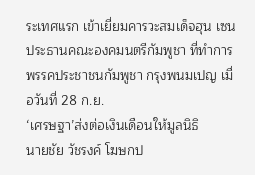ระเทศแรก เข้าเยี่ยมคารวะสมเด็จฮุน เซน ประธานคณะองคมนตรีกัมพูชา ที่ทำการพรรคประชาชนกัมพูชา กรุงพนมเปญ เมื่อวันที่ 28 ก.ย.
‘เศรษฐา’ส่งต่อเงินเดือนให้มูลนิธิ
นายชัย วัชรงค์ โฆษกป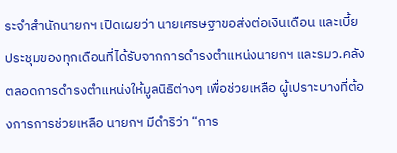ระจำสำนักนายกฯ เปิดเผยว่า นายเศรษฐาขอส่งต่อเงินเดือน และเบี้ยประชุมของทุกเดือนที่ได้รับจากการดำรงตำแหน่งนายกฯ และรมว.คลังตลอดการดำรงตำแหน่งให้มูลนิธิต่างๆ เพื่อช่วยเหลือ ผู้เปราะบางที่ต้องการการช่วยเหลือ นายกฯ มีดำริว่า “การ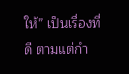ให้” เป็นเรื่องที่ดี ตามแต่กำ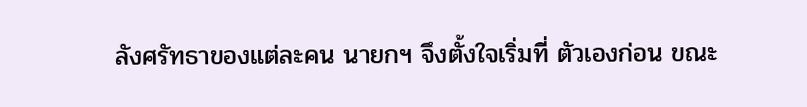ลังศรัทธาของแต่ละคน นายกฯ จึงตั้งใจเริ่มที่ ตัวเองก่อน ขณะ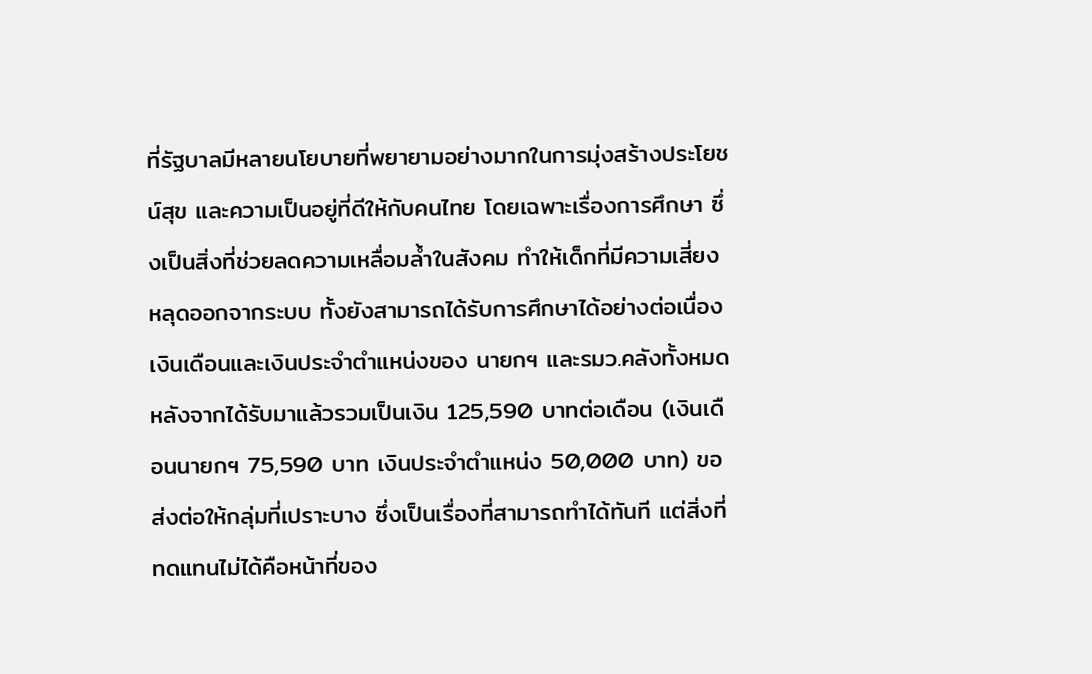ที่รัฐบาลมีหลายนโยบายที่พยายามอย่างมากในการมุ่งสร้างประโยชน์สุข และความเป็นอยู่ที่ดีให้กับคนไทย โดยเฉพาะเรื่องการศึกษา ซึ่งเป็นสิ่งที่ช่วยลดความเหลื่อมล้ำในสังคม ทำให้เด็กที่มีความเสี่ยงหลุดออกจากระบบ ทั้งยังสามารถได้รับการศึกษาได้อย่างต่อเนื่อง
เงินเดือนและเงินประจำตำแหน่งของ นายกฯ และรมว.คลังทั้งหมด หลังจากได้รับมาแล้วรวมเป็นเงิน 125,590 บาทต่อเดือน (เงินเดือนนายกฯ 75,590 บาท เงินประจำตำแหน่ง 50,000 บาท) ขอส่งต่อให้กลุ่มที่เปราะบาง ซึ่งเป็นเรื่องที่สามารถทำได้ทันที แต่สิ่งที่ทดแทนไม่ได้คือหน้าที่ของ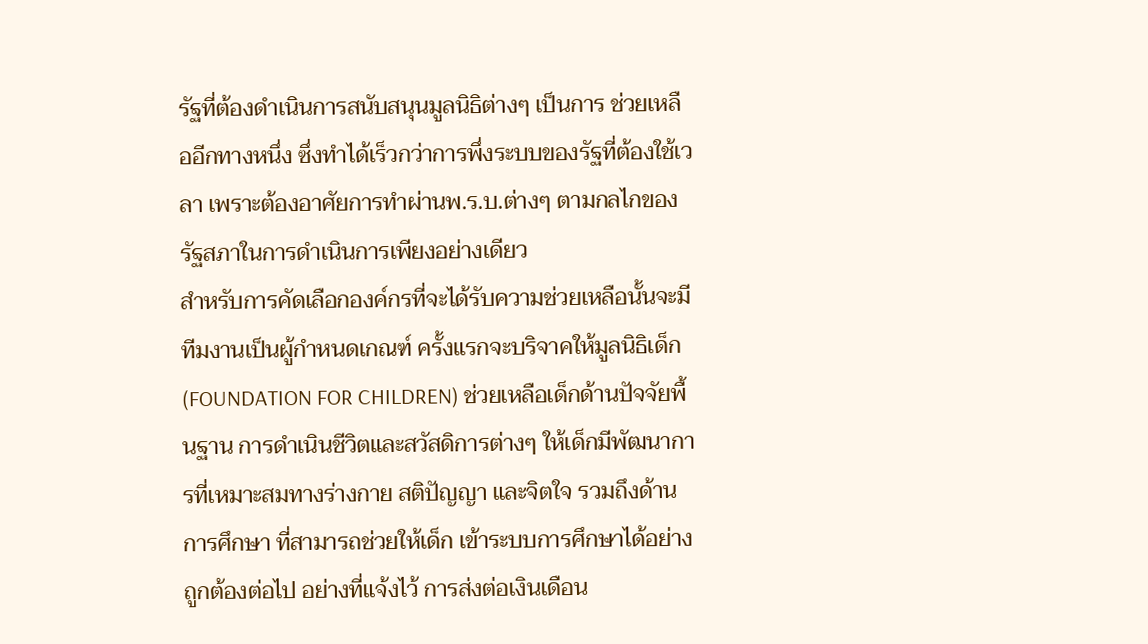รัฐที่ต้องดำเนินการสนับสนุนมูลนิธิต่างๆ เป็นการ ช่วยเหลืออีกทางหนึ่ง ซึ่งทำได้เร็วกว่าการพึ่งระบบของรัฐที่ต้องใช้เวลา เพราะต้องอาศัยการทำผ่านพ.ร.บ.ต่างๆ ตามกลไกของรัฐสภาในการดำเนินการเพียงอย่างเดียว
สำหรับการคัดเลือกองค์กรที่จะได้รับความช่วยเหลือนั้นจะมีทีมงานเป็นผู้กำหนดเกณฑ์ ครั้งแรกจะบริจาคให้มูลนิธิเด็ก (FOUNDATION FOR CHILDREN) ช่วยเหลือเด็กด้านปัจจัยพื้นฐาน การดำเนินชีวิตและสวัสดิการต่างๆ ให้เด็กมีพัฒนาการที่เหมาะสมทางร่างกาย สติปัญญา และจิตใจ รวมถึงด้านการศึกษา ที่สามารถช่วยให้เด็ก เข้าระบบการศึกษาได้อย่างถูกต้องต่อไป อย่างที่แจ้งไว้ การส่งต่อเงินเดือน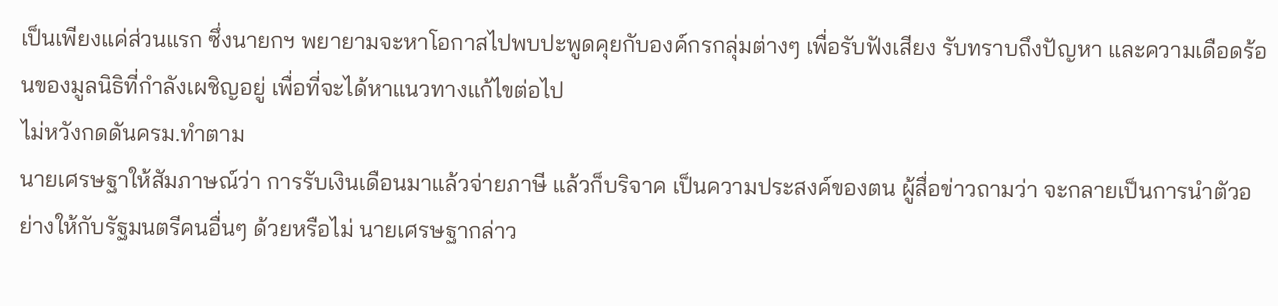เป็นเพียงแค่ส่วนแรก ซึ่งนายกฯ พยายามจะหาโอกาสไปพบปะพูดคุยกับองค์กรกลุ่มต่างๆ เพื่อรับฟังเสียง รับทราบถึงปัญหา และความเดือดร้อนของมูลนิธิที่กำลังเผชิญอยู่ เพื่อที่จะได้หาแนวทางแก้ไขต่อไป
ไม่หวังกดดันครม.ทำตาม
นายเศรษฐาให้สัมภาษณ์ว่า การรับเงินเดือนมาแล้วจ่ายภาษี แล้วก็บริจาค เป็นความประสงค์ของตน ผู้สื่อข่าวถามว่า จะกลายเป็นการนำตัวอย่างให้กับรัฐมนตรีคนอื่นๆ ด้วยหรือไม่ นายเศรษฐากล่าว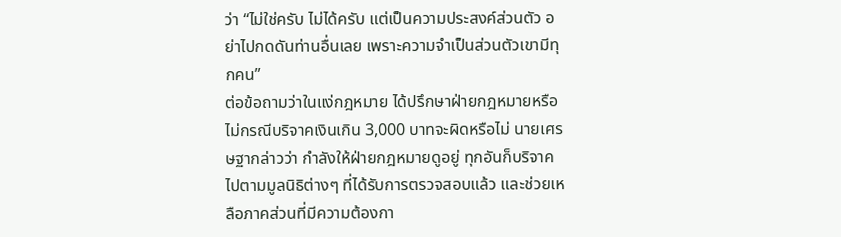ว่า “ไม่ใช่ครับ ไม่ได้ครับ แต่เป็นความประสงค์ส่วนตัว อย่าไปกดดันท่านอื่นเลย เพราะความจำเป็นส่วนตัวเขามีทุกคน”
ต่อข้อถามว่าในแง่กฎหมาย ได้ปรึกษาฝ่ายกฎหมายหรือไม่กรณีบริจาคเงินเกิน 3,000 บาทจะผิดหรือไม่ นายเศรษฐากล่าวว่า กำลังให้ฝ่ายกฎหมายดูอยู่ ทุกอันก็บริจาคไปตามมูลนิธิต่างๆ ที่ได้รับการตรวจสอบแล้ว และช่วยเหลือภาคส่วนที่มีความต้องกา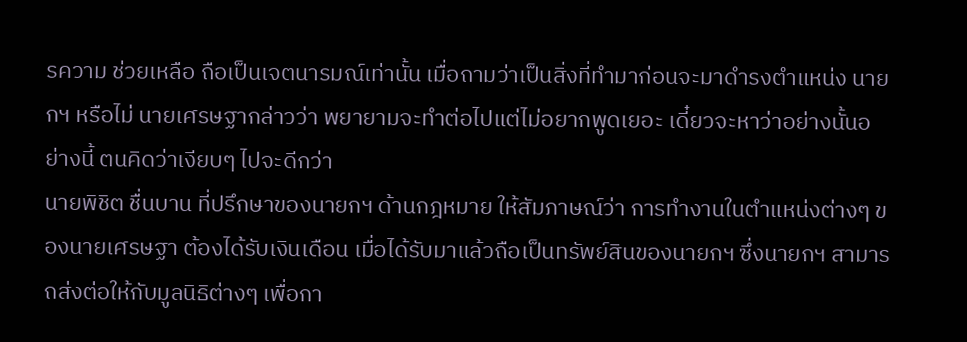รความ ช่วยเหลือ ถือเป็นเจตนารมณ์เท่านั้น เมื่อถามว่าเป็นสิ่งที่ทำมาก่อนจะมาดำรงตำแหน่ง นายกฯ หรือไม่ นายเศรษฐากล่าวว่า พยายามจะทำต่อไปแต่ไม่อยากพูดเยอะ เดี๋ยวจะหาว่าอย่างนั้นอย่างนี้ ตนคิดว่าเงียบๆ ไปจะดีกว่า
นายพิชิต ชื่นบาน ที่ปรึกษาของนายกฯ ด้านกฎหมาย ให้สัมภาษณ์ว่า การทำงานในตำแหน่งต่างๆ ของนายเศรษฐา ต้องได้รับเงินเดือน เมื่อได้รับมาแล้วถือเป็นทรัพย์สินของนายกฯ ซึ่งนายกฯ สามารถส่งต่อให้กับมูลนิธิต่างๆ เพื่อกา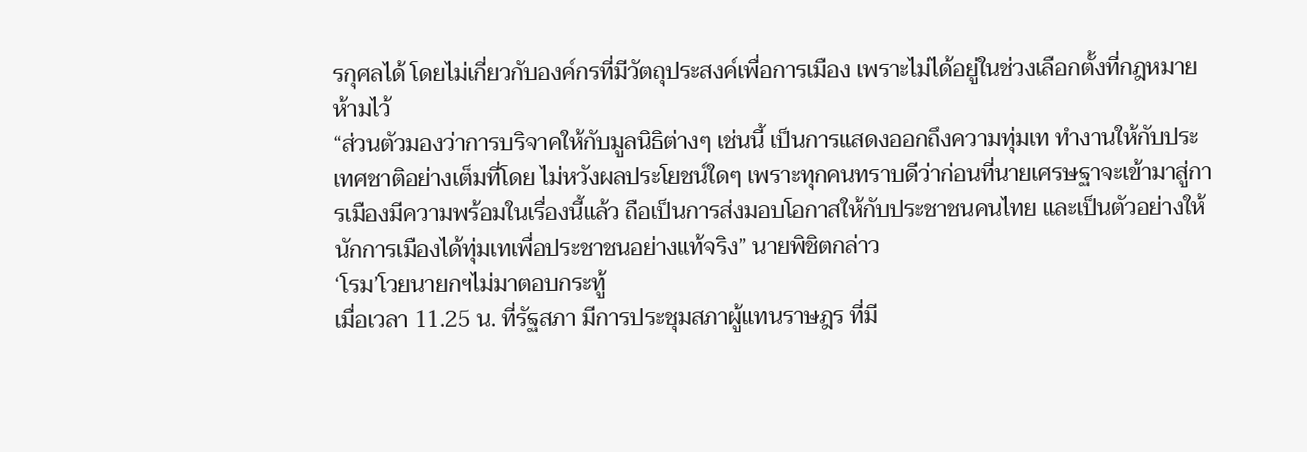รกุศลได้ โดยไม่เกี่ยวกับองค์กรที่มีวัตถุประสงค์เพื่อการเมือง เพราะไม่ได้อยู่ในช่วงเลือกตั้งที่กฎหมายห้ามไว้
“ส่วนตัวมองว่าการบริจาคให้กับมูลนิธิต่างๆ เช่นนี้ เป็นการแสดงออกถึงความทุ่มเท ทำงานให้กับประเทศชาติอย่างเต็มที่โดย ไม่หวังผลประโยชน์ใดๆ เพราะทุกคนทราบดีว่าก่อนที่นายเศรษฐาจะเข้ามาสู่การเมืองมีความพร้อมในเรื่องนี้แล้ว ถือเป็นการส่งมอบโอกาสให้กับประชาชนคนไทย และเป็นตัวอย่างให้นักการเมืองได้ทุ่มเทเพื่อประชาชนอย่างแท้จริง” นายพิชิตกล่าว
‘โรม’โวยนายกฯไม่มาตอบกระทู้
เมื่อเวลา 11.25 น. ที่รัฐสภา มีการประชุมสภาผู้แทนราษฎร ที่มี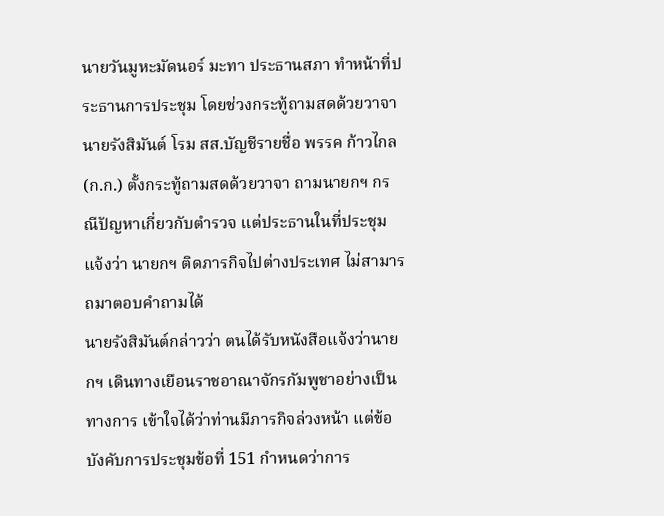นายวันมูหะมัดนอร์ มะทา ประธานสภา ทำหน้าที่ประธานการประชุม โดยช่วงกระทู้ถามสดด้วยวาจา นายรังสิมันต์ โรม สส.บัญชีรายชื่อ พรรค ก้าวไกล (ก.ก.) ตั้งกระทู้ถามสดด้วยวาจา ถามนายกฯ กรณีปัญหาเกี่ยวกับตำรวจ แต่ประธานในที่ประชุมแจ้งว่า นายกฯ ติดภารกิจไปต่างประเทศ ไม่สามารถมาตอบคำถามได้
นายรังสิมันต์กล่าวว่า ตนได้รับหนังสือแจ้งว่านายกฯ เดินทางเยือนราชอาณาจักรกัมพูชาอย่างเป็นทางการ เข้าใจได้ว่าท่านมีภารกิจล่วงหน้า แต่ข้อบังคับการประชุมข้อที่ 151 กำหนดว่าการ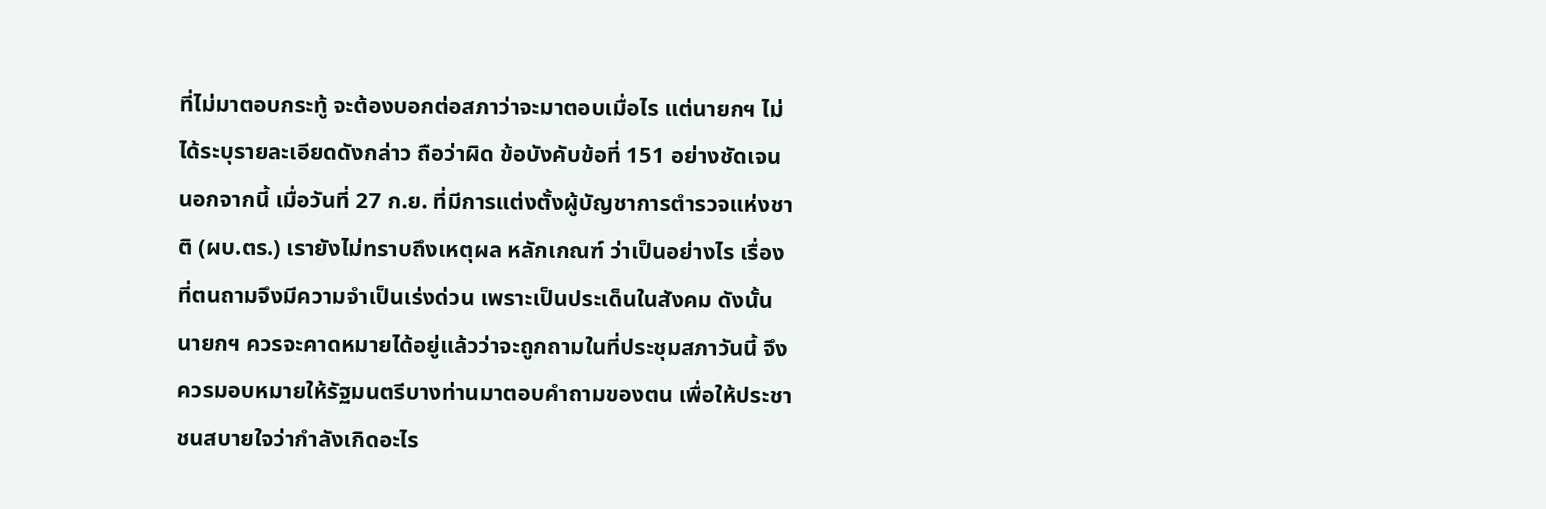ที่ไม่มาตอบกระทู้ จะต้องบอกต่อสภาว่าจะมาตอบเมื่อไร แต่นายกฯ ไม่ได้ระบุรายละเอียดดังกล่าว ถือว่าผิด ข้อบังคับข้อที่ 151 อย่างชัดเจน
นอกจากนี้ เมื่อวันที่ 27 ก.ย. ที่มีการแต่งตั้งผู้บัญชาการตำรวจแห่งชาติ (ผบ.ตร.) เรายังไม่ทราบถึงเหตุผล หลักเกณฑ์ ว่าเป็นอย่างไร เรื่องที่ตนถามจึงมีความจำเป็นเร่งด่วน เพราะเป็นประเด็นในสังคม ดังนั้น นายกฯ ควรจะคาดหมายได้อยู่แล้วว่าจะถูกถามในที่ประชุมสภาวันนี้ จึงควรมอบหมายให้รัฐมนตรีบางท่านมาตอบคำถามของตน เพื่อให้ประชาชนสบายใจว่ากำลังเกิดอะไร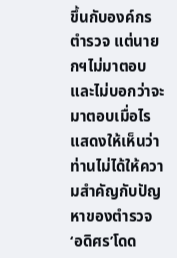ขึ้นกับองค์กรตำรวจ แต่นายกฯไม่มาตอบ และไม่บอกว่าจะมาตอบเมื่อไร แสดงให้เห็นว่าท่านไม่ได้ให้ความสำคัญกับปัญหาของตำรวจ
‘อดิศร’โดด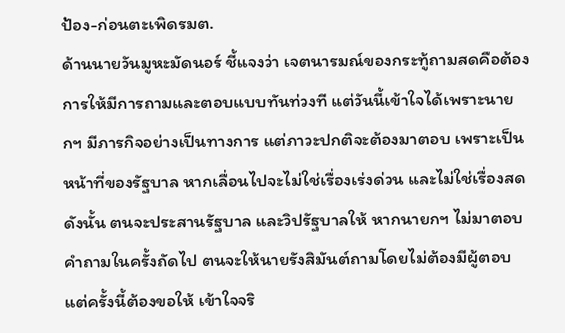ป้อง-ก่อนตะเพิดรมต.
ด้านนายวันมูหะมัดนอร์ ชี้แจงว่า เจตนารมณ์ของกระทู้ถามสดคือต้องการให้มีการถามและตอบแบบทันท่วงที แต่วันนี้เข้าใจได้เพราะนายกฯ มีภารกิจอย่างเป็นทางการ แต่ภาวะปกติจะต้องมาตอบ เพราะเป็นหน้าที่ของรัฐบาล หากเลื่อนไปจะไม่ใช่เรื่องเร่งด่วน และไม่ใช่เรื่องสด ดังนั้น ตนจะประสานรัฐบาล และวิปรัฐบาลให้ หากนายกฯ ไม่มาตอบคำถามในครั้งถัดไป ตนจะให้นายรังสิมันต์ถามโดยไม่ต้องมีผู้ตอบ แต่ครั้งนี้ต้องขอให้ เข้าใจจริ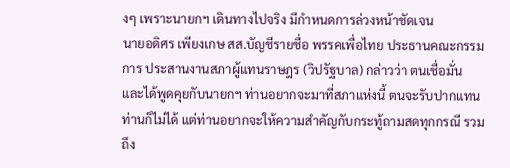งๆ เพราะนายกฯ เดินทางไปจริง มีกำหนดการล่วงหน้าชัดเจน
นายอดิศร เพียงเกษ สส.บัญชีรายชื่อ พรรคเพื่อไทย ประธานคณะกรรมการ ประสานงานสภาผู้แทนราษฎร (วิปรัฐบาล) กล่าวว่า ตนเชื่อมั่น และได้พูดคุยกับนายกฯ ท่านอยากจะมาที่สภาแห่งนี้ ตนจะรับปากแทนท่านก็ไม่ได้ แต่ท่านอยากจะให้ความสำคัญกับกระทู้ถามสดทุกกรณี รวมถึง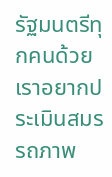รัฐมนตรีทุกคนด้วย เราอยากประเมินสมรรถภาพ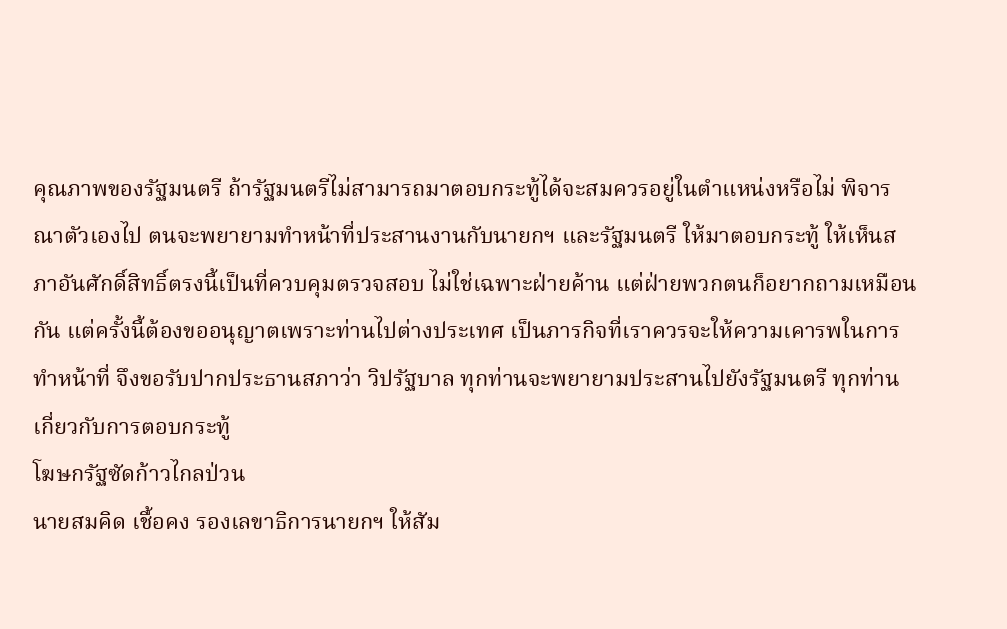คุณภาพของรัฐมนตรี ถ้ารัฐมนตรีไม่สามารถมาตอบกระทู้ได้จะสมควรอยู่ในตำแหน่งหรือไม่ พิจารณาตัวเองไป ตนจะพยายามทำหน้าที่ประสานงานกับนายกฯ และรัฐมนตรี ให้มาตอบกระทู้ ให้เห็นสภาอันศักดิ์สิทธิ์ตรงนี้เป็นที่ควบคุมตรวจสอบ ไม่ใช่เฉพาะฝ่ายค้าน แต่ฝ่ายพวกตนก็อยากถามเหมือนกัน แต่ครั้งนี้ต้องขออนุญาตเพราะท่านไปต่างประเทศ เป็นภารกิจที่เราควรจะให้ความเคารพในการทำหน้าที่ จึงขอรับปากประธานสภาว่า วิปรัฐบาล ทุกท่านจะพยายามประสานไปยังรัฐมนตรี ทุกท่านเกี่ยวกับการตอบกระทู้
โฆษกรัฐซัดก้าวไกลป่วน
นายสมคิด เชื้อคง รองเลขาธิการนายกฯ ให้สัม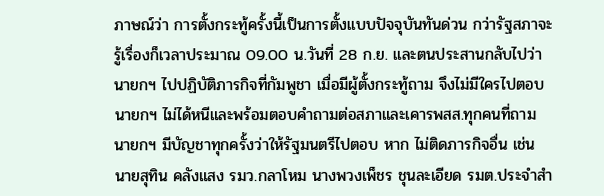ภาษณ์ว่า การตั้งกระทู้ครั้งนี้เป็นการตั้งแบบปัจจุบันทันด่วน กว่ารัฐสภาจะรู้เรื่องก็เวลาประมาณ 09.00 น.วันที่ 28 ก.ย. และตนประสานกลับไปว่านายกฯ ไปปฏิบัติภารกิจที่กัมพูชา เมื่อมีผู้ตั้งกระทู้ถาม จึงไม่มีใครไปตอบ นายกฯ ไม่ได้หนีและพร้อมตอบคำถามต่อสภาและเคารพสส.ทุกคนที่ถาม นายกฯ มีบัญชาทุกครั้งว่าให้รัฐมนตรีไปตอบ หาก ไม่ติดภารกิจอื่น เช่น นายสุทิน คลังแสง รมว.กลาโหม นางพวงเพ็ชร ชุนละเอียด รมต.ประจำสำ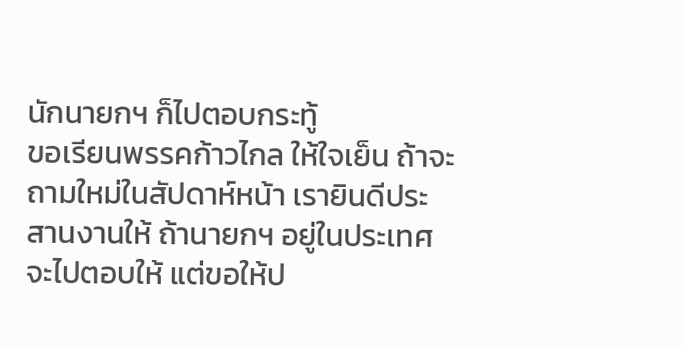นักนายกฯ ก็ไปตอบกระทู้
ขอเรียนพรรคก้าวไกล ให้ใจเย็น ถ้าจะถามใหม่ในสัปดาห์หน้า เรายินดีประสานงานให้ ถ้านายกฯ อยู่ในประเทศจะไปตอบให้ แต่ขอให้ป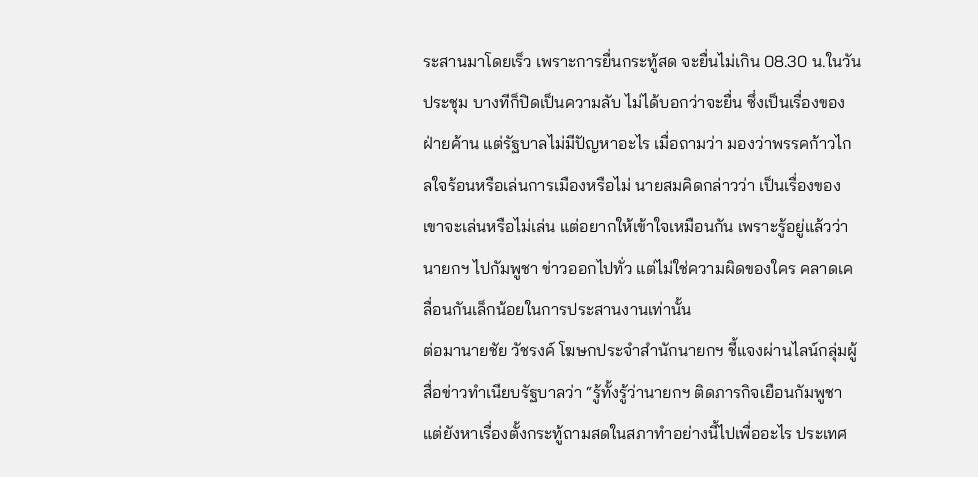ระสานมาโดยเร็ว เพราะการยื่นกระทู้สด จะยื่นไม่เกิน 08.30 น.ในวันประชุม บางทีก็ปิดเป็นความลับ ไม่ได้บอกว่าจะยื่น ซึ่งเป็นเรื่องของฝ่ายค้าน แต่รัฐบาลไม่มีปัญหาอะไร เมื่อถามว่า มองว่าพรรคก้าวไกลใจร้อนหรือเล่นการเมืองหรือไม่ นายสมคิดกล่าวว่า เป็นเรื่องของเขาจะเล่นหรือไม่เล่น แต่อยากให้เข้าใจเหมือนกัน เพราะรู้อยู่แล้วว่านายกฯ ไปกัมพูชา ข่าวออกไปทั่ว แต่ไม่ใช่ความผิดของใคร คลาดเคลื่อนกันเล็กน้อยในการประสานงานเท่านั้น
ต่อมานายชัย วัชรงค์ โฆษกประจำสำนักนายกฯ ชี้แจงผ่านไลน์กลุ่มผู้สื่อข่าวทำเนียบรัฐบาลว่า “รู้ทั้งรู้ว่านายกฯ ติดภารกิจเยือนกัมพูชา แต่ยังหาเรื่องตั้งกระทู้ถามสดในสภาทำอย่างนี้ไปเพื่ออะไร ประเทศ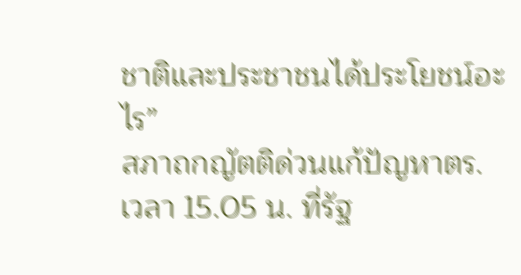ชาติและประชาชนได้ประโยชน์อะไร”
สภาถกญัตติด่วนแก้ปัญหาตร.
เวลา 15.05 น. ที่รัฐ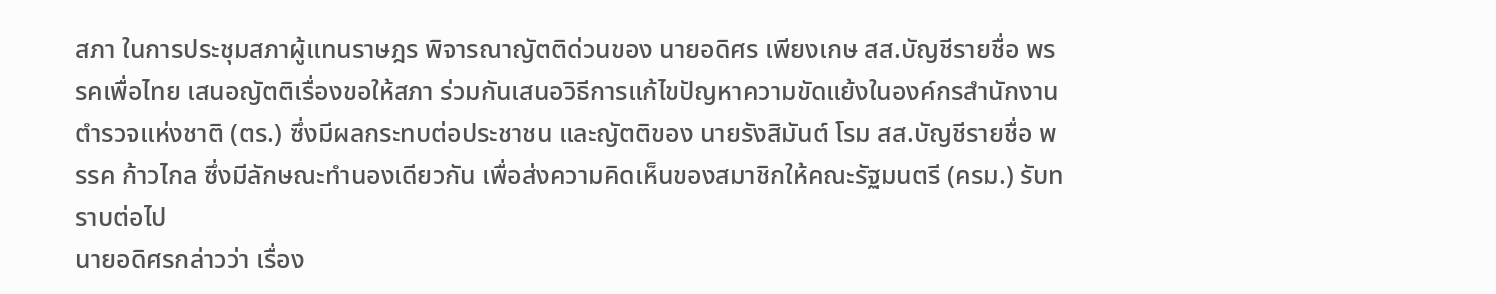สภา ในการประชุมสภาผู้แทนราษฎร พิจารณาญัตติด่วนของ นายอดิศร เพียงเกษ สส.บัญชีรายชื่อ พรรคเพื่อไทย เสนอญัตติเรื่องขอให้สภา ร่วมกันเสนอวิธีการแก้ไขปัญหาความขัดแย้งในองค์กรสำนักงานตำรวจแห่งชาติ (ตร.) ซึ่งมีผลกระทบต่อประชาชน และญัตติของ นายรังสิมันต์ โรม สส.บัญชีรายชื่อ พรรค ก้าวไกล ซึ่งมีลักษณะทำนองเดียวกัน เพื่อส่งความคิดเห็นของสมาชิกให้คณะรัฐมนตรี (ครม.) รับทราบต่อไป
นายอดิศรกล่าวว่า เรื่อง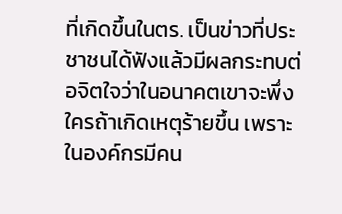ที่เกิดขึ้นในตร. เป็นข่าวที่ประชาชนได้ฟังแล้วมีผลกระทบต่อจิตใจว่าในอนาคตเขาจะพึ่งใครถ้าเกิดเหตุร้ายขึ้น เพราะในองค์กรมีคน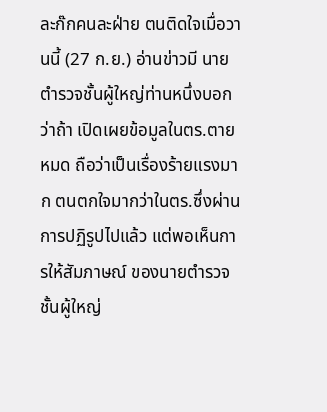ละก๊กคนละฝ่าย ตนติดใจเมื่อวานนี้ (27 ก.ย.) อ่านข่าวมี นายตำรวจชั้นผู้ใหญ่ท่านหนึ่งบอกว่าถ้า เปิดเผยข้อมูลในตร.ตายหมด ถือว่าเป็นเรื่องร้ายแรงมาก ตนตกใจมากว่าในตร.ซึ่งผ่านการปฏิรูปไปแล้ว แต่พอเห็นการให้สัมภาษณ์ ของนายตำรวจชั้นผู้ใหญ่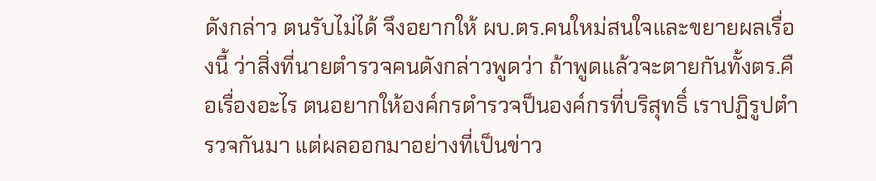ดังกล่าว ตนรับไม่ได้ จึงอยากให้ ผบ.ตร.คนใหม่สนใจและขยายผลเรื่องนี้ ว่าสิ่งที่นายตำรวจคนดังกล่าวพูดว่า ถ้าพูดแล้วจะตายกันทั้งตร.คือเรื่องอะไร ตนอยากให้องค์กรตำรวจป็นองค์กรที่บริสุทธิ์ เราปฏิรูปตำรวจกันมา แต่ผลออกมาอย่างที่เป็นข่าว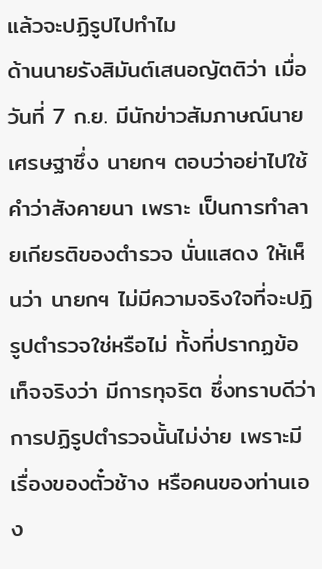แล้วจะปฏิรูปไปทำไม
ด้านนายรังสิมันต์เสนอญัตติว่า เมื่อวันที่ 7 ก.ย. มีนักข่าวสัมภาษณ์นายเศรษฐาซึ่ง นายกฯ ตอบว่าอย่าไปใช้คำว่าสังคายนา เพราะ เป็นการทำลายเกียรติของตำรวจ นั่นแสดง ให้เห็นว่า นายกฯ ไม่มีความจริงใจที่จะปฏิรูปตำรวจใช่หรือไม่ ทั้งที่ปรากฏข้อเท็จจริงว่า มีการทุจริต ซึ่งทราบดีว่าการปฏิรูปตำรวจนั้นไม่ง่าย เพราะมีเรื่องของตั๋วช้าง หรือคนของท่านเอง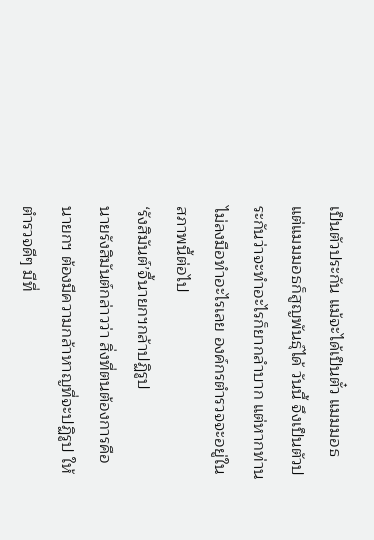เป็นตัวประกัน แม้จะได้เป็นตั๋ว แมมมอธ แต่แมมมอธก็สูญพันธุ์ได้ วันนี้ จึงเป็นตัวประกันว่าจะทำอะไรก็ยากลำบาก แต่หากท่านไม่ลงมือทำอะไรเลย องค์กรตำรวจจะอยู่ในสภาพนี้ต่อไป
‘รังสิมันต์’จี้นายกฯกล้าปฏิรูป
นายรังสิมันต์กล่าวว่า สิ่งที่ตนต้องการคือ นายกฯ ต้องมีความกล้าหาญที่จะปฏิรูป ให้ตำรวจดีๆ มีที่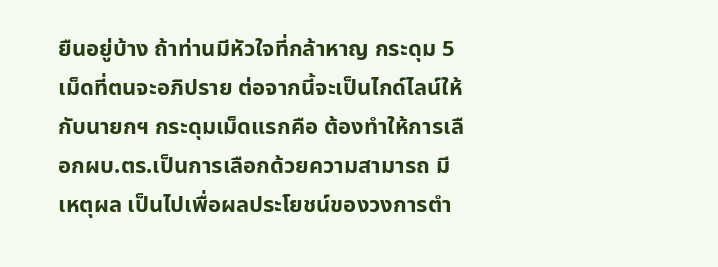ยืนอยู่บ้าง ถ้าท่านมีหัวใจที่กล้าหาญ กระดุม 5 เม็ดที่ตนจะอภิปราย ต่อจากนี้จะเป็นไกด์ไลน์ให้กับนายกฯ กระดุมเม็ดแรกคือ ต้องทำให้การเลือกผบ.ตร.เป็นการเลือกด้วยความสามารถ มีเหตุผล เป็นไปเพื่อผลประโยชน์ของวงการตำ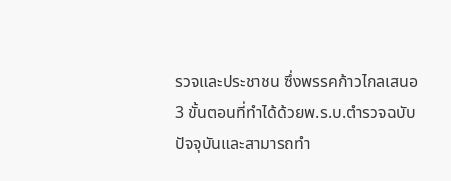รวจและประชาชน ซึ่งพรรคก้าวไกลเสนอ 3 ขั้นตอนที่ทำได้ด้วยพ.ร.บ.ตำรวจฉบับปัจจุบันและสามารถทำ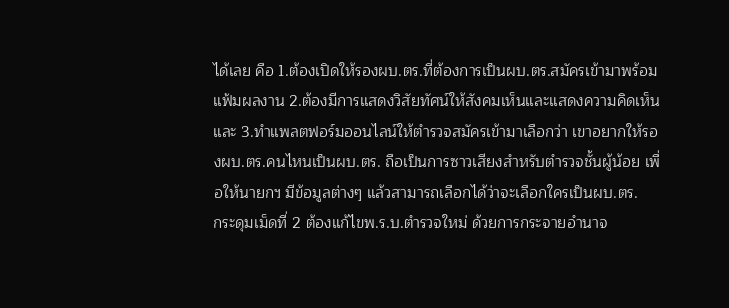ได้เลย คือ 1.ต้องเปิดให้รองผบ.ตร.ที่ต้องการเป็นผบ.ตร.สมัครเข้ามาพร้อมแฟ้มผลงาน 2.ต้องมีการแสดงวิสัยทัศน์ให้สังคมเห็นและแสดงความคิดเห็น และ 3.ทำแพลตฟอร์มออนไลน์ให้ตำรวจสมัครเข้ามาเลือกว่า เขาอยากให้รองผบ.ตร.คนไหนเป็นผบ.ตร. ถือเป็นการซาวเสียงสำหรับตำรวจชั้นผู้น้อย เพื่อให้นายกฯ มีข้อมูลต่างๆ แล้วสามารถเลือกได้ว่าจะเลือกใครเป็นผบ.ตร.
กระดุมเม็ดที่ 2 ต้องแก้ไขพ.ร.บ.ตำรวจใหม่ ด้วยการกระจายอำนาจ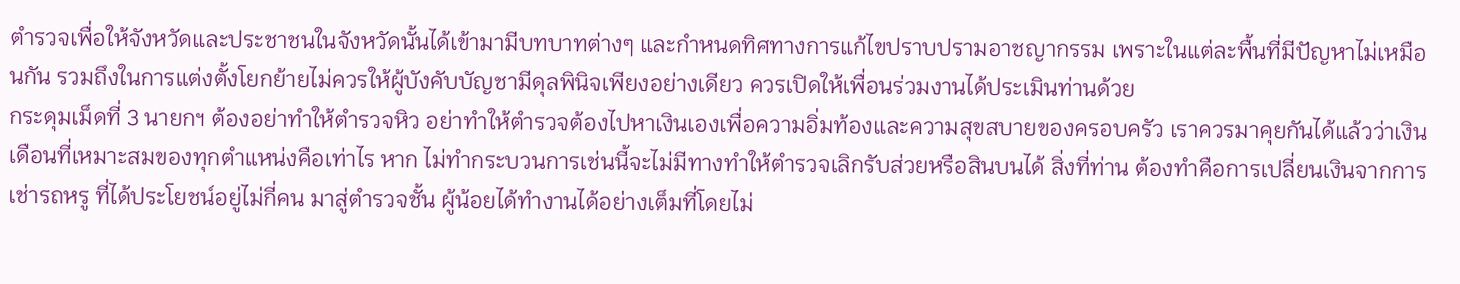ตำรวจเพื่อให้จังหวัดและประชาชนในจังหวัดนั้นได้เข้ามามีบทบาทต่างๆ และกำหนดทิศทางการแก้ไขปราบปรามอาชญากรรม เพราะในแต่ละพื้นที่มีปัญหาไม่เหมือนกัน รวมถึงในการแต่งตั้งโยกย้ายไม่ควรให้ผู้บังคับบัญชามีดุลพินิจเพียงอย่างเดียว ควรเปิดให้เพื่อนร่วมงานได้ประเมินท่านด้วย
กระดุมเม็ดที่ 3 นายกฯ ต้องอย่าทำให้ตำรวจหิว อย่าทำให้ตำรวจต้องไปหาเงินเองเพื่อความอิ่มท้องและความสุขสบายของครอบครัว เราควรมาคุยกันได้แล้วว่าเงินเดือนที่เหมาะสมของทุกตำแหน่งคือเท่าไร หาก ไม่ทำกระบวนการเช่นนี้จะไม่มีทางทำให้ตำรวจเลิกรับส่วยหรือสินบนได้ สิ่งที่ท่าน ต้องทำคือการเปลี่ยนเงินจากการเช่ารถหรู ที่ได้ประโยชน์อยู่ไม่กี่คน มาสู่ตำรวจชั้น ผู้น้อยได้ทำงานได้อย่างเต็มที่โดยไม่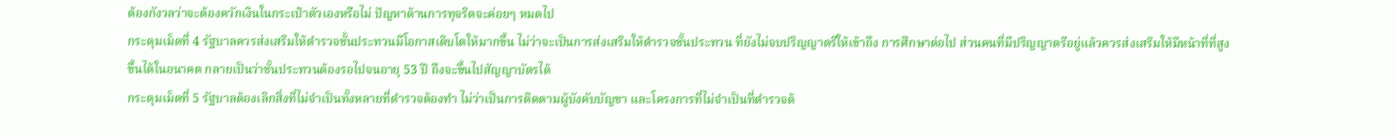ต้องกังวลว่าจะต้องควักเงินในกระเป๋าตัวเองหรือไม่ ปัญหาด้านการทุจริตจะค่อยๆ หมดไป
กระดุมเม็ดที่ 4 รัฐบาลควรส่งเสริมให้ตำรวจชั้นประทวนมีโอกาสเติบโตให้มากขึ้น ไม่ว่าจะเป็นการส่งเสริมให้ตำรวจชั้นประทวน ที่ยังไม่จบปริญญาตรีให้เข้าถึง การศึกษาต่อไป ส่วนคนที่มีปริญญาตรีอยู่แล้วควรส่งเสริมให้มีหน้าที่ที่สูงขึ้นได้ในอนาคต กลายเป็นว่าชั้นประทวนต้องรอไปจนอายุ 53 ปี ถึงจะขึ้นไปสัญญาบัตรได้
กระดุมเม็ดที่ 5 รัฐบาลต้องเลิกสิ่งที่ไม่จำเป็นทั้งหลายที่ตำรวจต้องทำ ไม่ว่าเป็นการติดตามผู้บังคับบัญชา และโครงการที่ไม่จำเป็นที่ตำรวจต้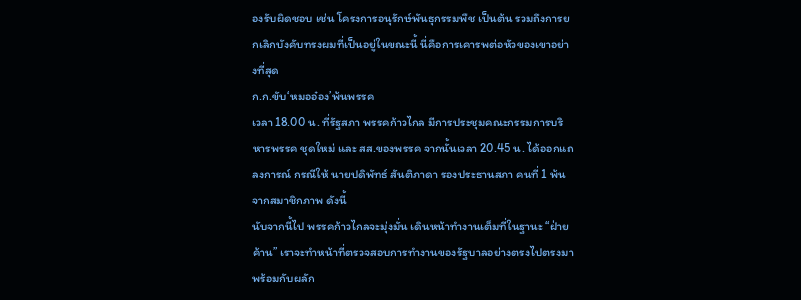องรับผิดชอบ เช่น โครงการอนุรักษ์พันธุกรรมพืช เป็นต้น รวมถึงการยกเลิกบังคับทรงผมที่เป็นอยู่ในขณะนี้ นี่คือการเคารพต่อหัวของเขาอย่างที่สุด
ก.ก.ขับ‘หมออ๋อง’พ้นพรรค
เวลา 18.00 น. ที่รัฐสภา พรรคก้าวไกล มีการประชุมคณะกรรมการบริหารพรรค ชุดใหม่ และ สส.ของพรรค จากนั้นเวลา 20.45 น. ได้ออกแถลงการณ์ กรณีให้ นายปดิพัทธ์ สันติภาดา รองประธานสภา คนที่ 1 พ้นจากสมาชิกภาพ ดังนี้
นับจากนี้ไป พรรคก้าวไกลจะมุ่งมั่น เดินหน้าทำงานเต็มที่ในฐานะ “ฝ่ายค้าน” เราจะทำหน้าที่ตรวจสอบการทำงานของรัฐบาลอย่างตรงไปตรงมา พร้อมกับผลัก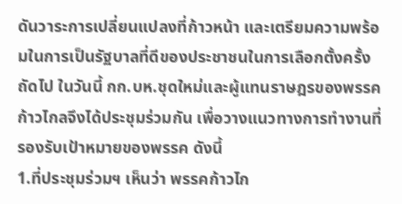ดันวาระการเปลี่ยนแปลงที่ก้าวหน้า และเตรียมความพร้อมในการเป็นรัฐบาลที่ดีของประชาชนในการเลือกตั้งครั้งถัดไป ในวันนี้ กก.บห.ชุดใหม่และผู้แทนราษฎรของพรรคก้าวไกลจึงได้ประชุมร่วมกัน เพื่อวางแนวทางการทำงานที่รองรับเป้าหมายของพรรค ดังนี้
1.ที่ประชุมร่วมฯ เห็นว่า พรรคก้าวไก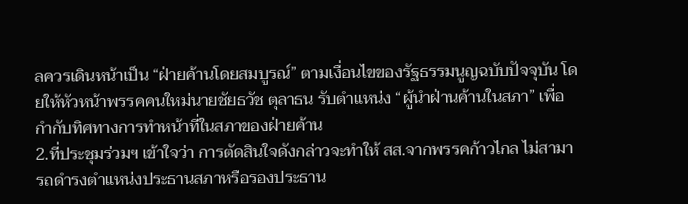ลควรเดินหน้าเป็น “ฝ่ายค้านโดยสมบูรณ์” ตามเงื่อนไขของรัฐธรรมนูญฉบับปัจจุบัน โดยให้หัวหน้าพรรคคนใหม่นายชัยธวัช ตุลาธน รับตำแหน่ง “ผู้นำฝ่านค้านในสภา” เพื่อกำกับทิศทางการทำหน้าที่ในสภาของฝ่ายค้าน
2.ที่ประชุมร่วมฯ เข้าใจว่า การตัดสินใจดังกล่าวจะทำให้ สส.จากพรรคก้าวไกล ไม่สามารถดำรงตำแหน่งประธานสภาหรือรองประธาน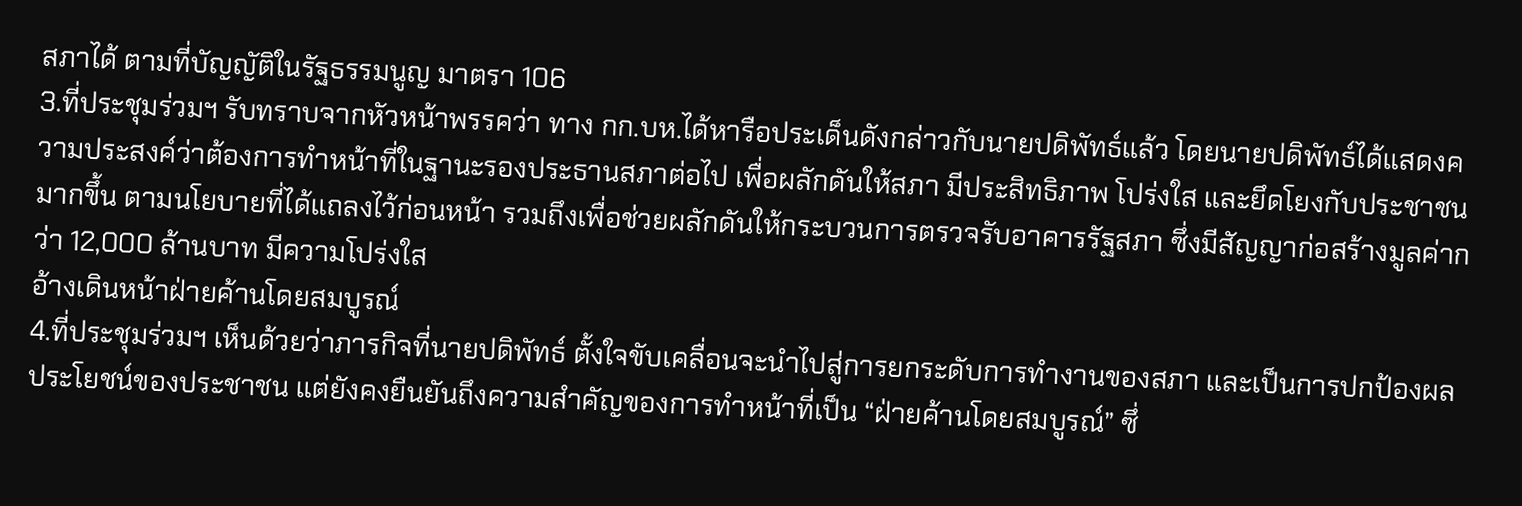สภาได้ ตามที่บัญญัติในรัฐธรรมนูญ มาตรา 106
3.ที่ประชุมร่วมฯ รับทราบจากหัวหน้าพรรคว่า ทาง กก.บห.ได้หารือประเด็นดังกล่าวกับนายปดิพัทธ์แล้ว โดยนายปดิพัทธ์ได้แสดงความประสงค์ว่าต้องการทำหน้าที่ในฐานะรองประธานสภาต่อไป เพื่อผลักดันให้สภา มีประสิทธิภาพ โปร่งใส และยึดโยงกับประชาชนมากขึ้น ตามนโยบายที่ได้แถลงไว้ก่อนหน้า รวมถึงเพื่อช่วยผลักดันให้กระบวนการตรวจรับอาคารรัฐสภา ซึ่งมีสัญญาก่อสร้างมูลค่ากว่า 12,000 ล้านบาท มีความโปร่งใส
อ้างเดินหน้าฝ่ายค้านโดยสมบูรณ์
4.ที่ประชุมร่วมฯ เห็นด้วยว่าภารกิจที่นายปดิพัทธ์ ตั้งใจขับเคลื่อนจะนำไปสู่การยกระดับการทำงานของสภา และเป็นการปกป้องผลประโยชน์ของประชาชน แต่ยังคงยืนยันถึงความสำคัญของการทำหน้าที่เป็น “ฝ่ายค้านโดยสมบูรณ์” ซึ่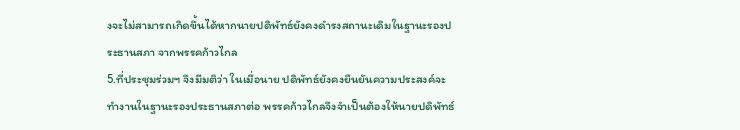งจะไม่สามารถเกิดขึ้นได้หากนายปดิพัทธ์ยังคงดำรงสถานะเดิมในฐานะรองประธานสภา จากพรรคก้าวไกล
5.ที่ประชุมร่วมฯ จึงมีมติว่า ในเมื่อนาย ปดิพัทธ์ยังคงยืนยันความประสงค์จะทำงานในฐานะรองประธานสภาต่อ พรรคก้าวไกลจึงจำเป็นต้องให้นายปดิพัทธ์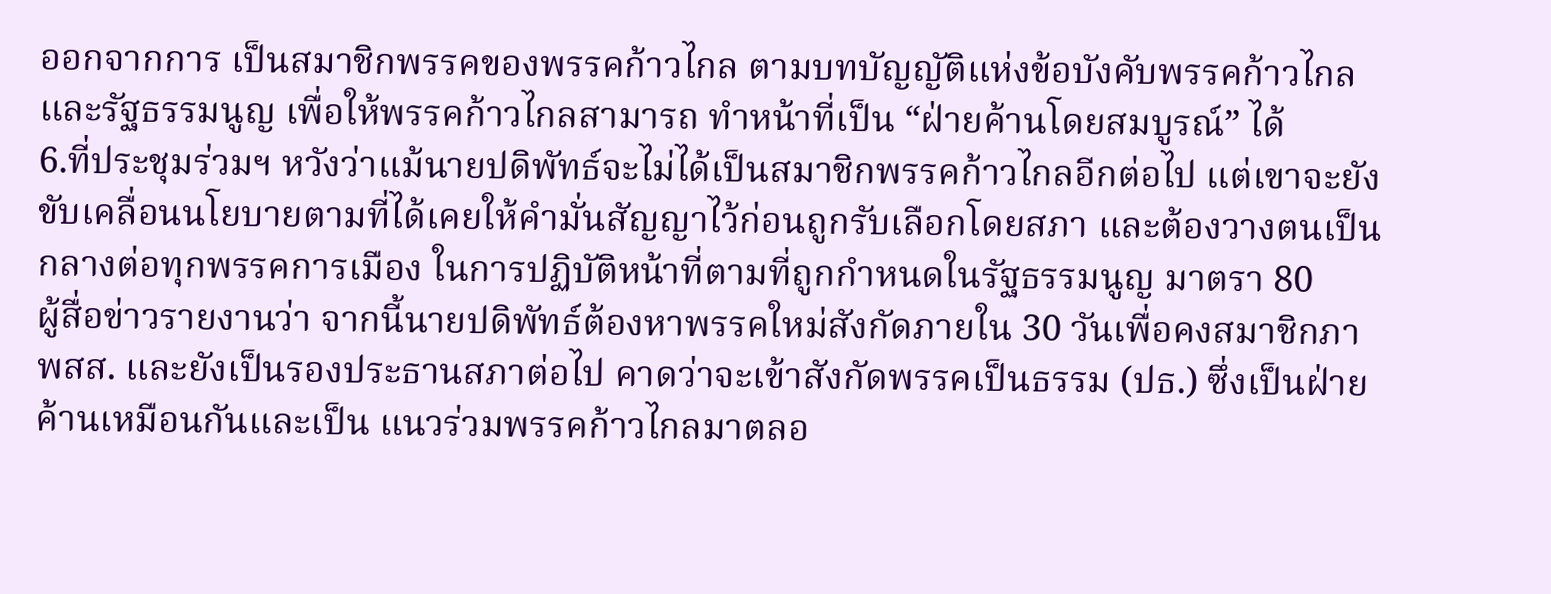ออกจากการ เป็นสมาชิกพรรคของพรรคก้าวไกล ตามบทบัญญัติแห่งข้อบังคับพรรคก้าวไกลและรัฐธรรมนูญ เพื่อให้พรรคก้าวไกลสามารถ ทำหน้าที่เป็น “ฝ่ายค้านโดยสมบูรณ์” ได้
6.ที่ประชุมร่วมฯ หวังว่าแม้นายปดิพัทธ์จะไม่ได้เป็นสมาชิกพรรคก้าวไกลอีกต่อไป แต่เขาจะยังขับเคลื่อนนโยบายตามที่ได้เคยให้คำมั่นสัญญาไว้ก่อนถูกรับเลือกโดยสภา และต้องวางตนเป็นกลางต่อทุกพรรคการเมือง ในการปฏิบัติหน้าที่ตามที่ถูกกำหนดในรัฐธรรมนูญ มาตรา 80
ผู้สื่อข่าวรายงานว่า จากนี้นายปดิพัทธ์ต้องหาพรรคใหม่สังกัดภายใน 30 วันเพื่อคงสมาชิกภาพสส. และยังเป็นรองประธานสภาต่อไป คาดว่าจะเข้าสังกัดพรรคเป็นธรรม (ปธ.) ซึ่งเป็นฝ่ายค้านเหมือนกันและเป็น แนวร่วมพรรคก้าวไกลมาตลอ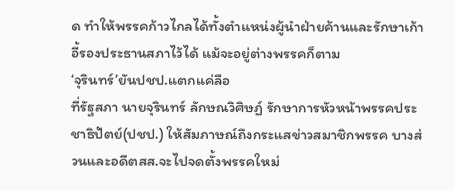ด ทำให้พรรคก้าวไกลได้ทั้งตำแหน่งผู้นำฝ่ายค้านและรักษาเก้าอี้รองประธานสภาไว้ได้ แม้จะอยู่ต่างพรรคก็ตาม
‘จุรินทร์’ยันปชป.แตกแค่ลือ
ที่รัฐสภา นายจุรินทร์ ลักษณวิศิษฏ์ รักษาการหัวหน้าพรรคประชาธิปัตย์(ปชป.) ให้สัมภาษณ์ถึงกระแสข่าวสมาชิกพรรค บางส่วนและอดีตสส.จะไปจดตั้งพรรคใหม่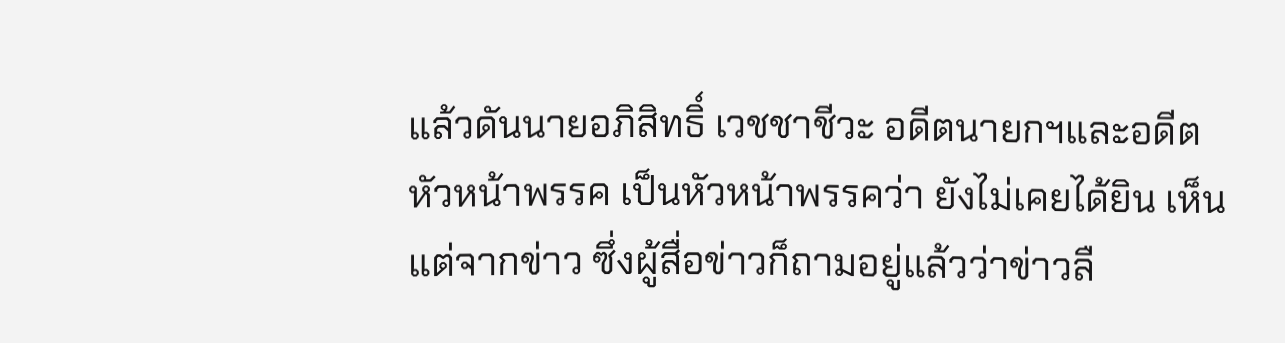แล้วดันนายอภิสิทธิ์ เวชชาชีวะ อดีตนายกฯและอดีตหัวหน้าพรรค เป็นหัวหน้าพรรคว่า ยังไม่เคยได้ยิน เห็นแต่จากข่าว ซึ่งผู้สื่อข่าวก็ถามอยู่แล้วว่าข่าวลื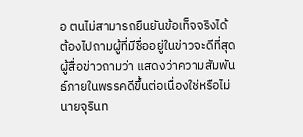อ ตนไม่สามารถยืนยันข้อเท็จจริงได้ ต้องไปถามผู้ที่มีชื่ออยู่ในข่าวจะดีที่สุด
ผู้สื่อข่าวถามว่า แสดงว่าความสัมพันธ์ภายในพรรคดีขึ้นต่อเนื่องใช่หรือไม่ นายจุรินท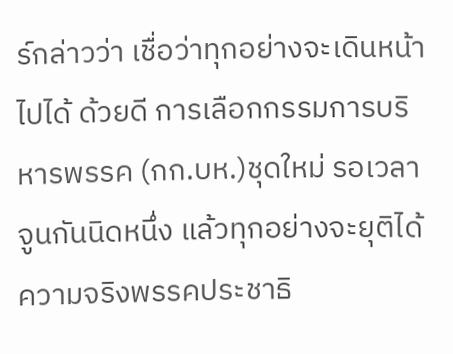ร์กล่าวว่า เชื่อว่าทุกอย่างจะเดินหน้าไปได้ ด้วยดี การเลือกกรรมการบริหารพรรค (กก.บห.)ชุดใหม่ รอเวลาจูนกันนิดหนึ่ง แล้วทุกอย่างจะยุติได้ ความจริงพรรคประชาธิ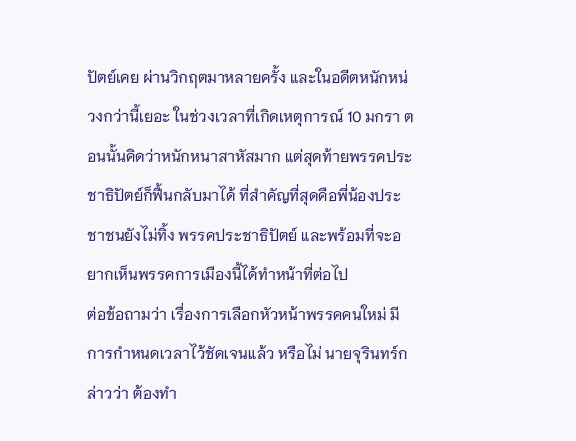ปัตย์เคย ผ่านวิกฤตมาหลายครั้ง และในอดีตหนักหน่วงกว่านี้เยอะ ในช่วงเวลาที่เกิดเหตุการณ์ 10 มกรา ตอนนั้นคิดว่าหนักหนาสาหัสมาก แต่สุดท้ายพรรคประชาธิปัตย์ก็ฟื้นกลับมาได้ ที่สำคัญที่สุดคือพี่น้องประชาชนยังไม่ทิ้ง พรรคประชาธิปัตย์ และพร้อมที่จะอยากเห็นพรรคการเมืองนี้ได้ทำหน้าที่ต่อไป
ต่อข้อถามว่า เรื่องการเลือกหัวหน้าพรรคคนใหม่ มีการกำหนดเวลาไว้ชัดเจนแล้ว หรือไม่ นายจุรินทร์กล่าวว่า ต้องทำ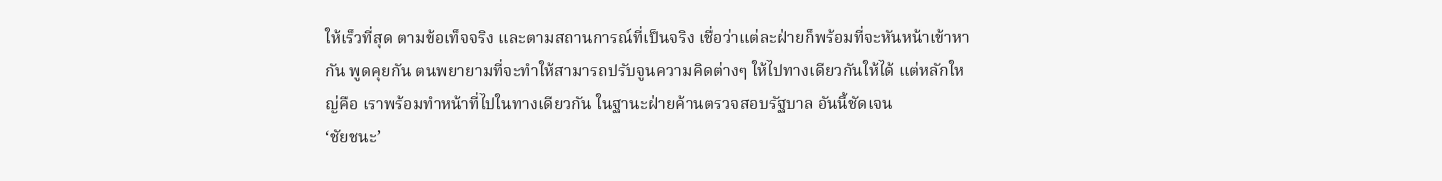ให้เร็วที่สุด ตามข้อเท็จจริง และตามสถานการณ์ที่เป็นจริง เชื่อว่าแต่ละฝ่ายก็พร้อมที่จะหันหน้าเข้าหากัน พูดคุยกัน ตนพยายามที่จะทำให้สามารถปรับจูนความคิดต่างๆ ให้ไปทางเดียวกันให้ได้ แต่หลักใหญ่คือ เราพร้อมทำหน้าที่ไปในทางเดียวกัน ในฐานะฝ่ายค้านตรวจสอบรัฐบาล อันนี้ชัดเจน
‘ชัยชนะ’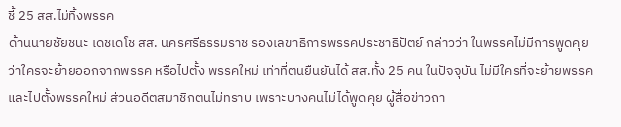ชี้ 25 สส.ไม่ทิ้งพรรค
ด้านนายชัยชนะ เดชเดโช สส. นครศรีธรรมราช รองเลขาธิการพรรคประชาธิปัตย์ กล่าวว่า ในพรรคไม่มีการพูดคุยว่าใครจะย้ายออกจากพรรค หรือไปตั้ง พรรคใหม่ เท่าที่ตนยืนยันได้ สส.ทั้ง 25 คน ในปัจจุบัน ไม่มีใครที่จะย้ายพรรคและไปตั้งพรรคใหม่ ส่วนอดีตสมาชิกตนไม่ทราบ เพราะบางคนไม่ได้พูดคุย ผู้สื่อข่าวถา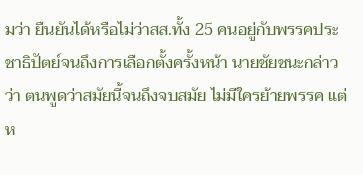มว่า ยืนยันได้หรือไม่ว่าสส.ทั้ง 25 คนอยู่กับพรรคประชาธิปัตย์จนถึงการเลือกตั้งครั้งหน้า นายชัยชนะกล่าวว่า ตนพูดว่าสมัยนี้จนถึงจบสมัย ไม่มีใครย้ายพรรค แต่ห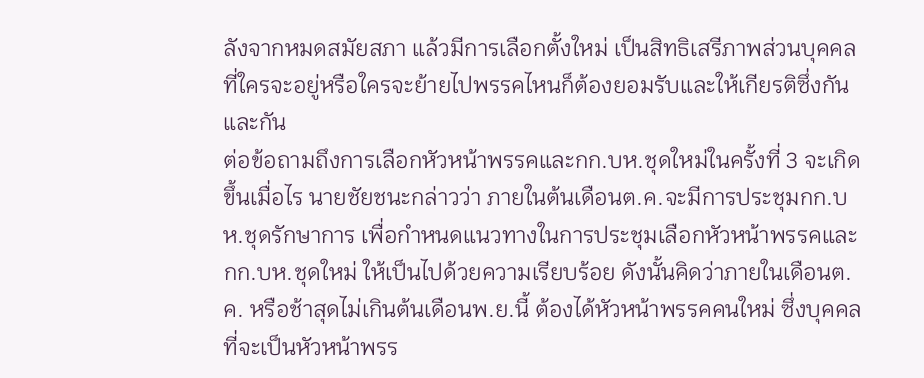ลังจากหมดสมัยสภา แล้วมีการเลือกตั้งใหม่ เป็นสิทธิเสรีภาพส่วนบุคคลที่ใครจะอยู่หรือใครจะย้ายไปพรรคไหนก็ต้องยอมรับและให้เกียรติซึ่งกันและกัน
ต่อข้อถามถึงการเลือกหัวหน้าพรรคและกก.บห.ชุดใหม่ในครั้งที่ 3 จะเกิดขึ้นเมื่อไร นายชัยชนะกล่าวว่า ภายในต้นเดือนต.ค.จะมีการประชุมกก.บห.ชุดรักษาการ เพื่อกำหนดแนวทางในการประชุมเลือกหัวหน้าพรรคและกก.บห.ชุดใหม่ ให้เป็นไปด้วยความเรียบร้อย ดังนั้นคิดว่าภายในเดือนต.ค. หรือช้าสุดไม่เกินต้นเดือนพ.ย.นี้ ต้องได้หัวหน้าพรรคคนใหม่ ซึ่งบุคคลที่จะเป็นหัวหน้าพรร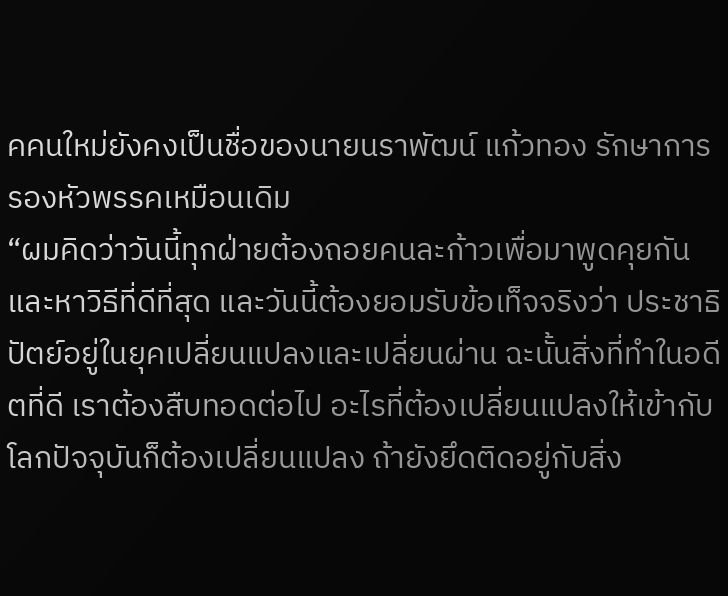คคนใหม่ยังคงเป็นชื่อของนายนราพัฒน์ แก้วทอง รักษาการรองหัวพรรคเหมือนเดิม
“ผมคิดว่าวันนี้ทุกฝ่ายต้องถอยคนละก้าวเพื่อมาพูดคุยกัน และหาวิธีที่ดีที่สุด และวันนี้ต้องยอมรับข้อเท็จจริงว่า ประชาธิปัตย์อยู่ในยุคเปลี่ยนแปลงและเปลี่ยนผ่าน ฉะนั้นสิ่งที่ทำในอดีตที่ดี เราต้องสืบทอดต่อไป อะไรที่ต้องเปลี่ยนแปลงให้เข้ากับโลกปัจจุบันก็ต้องเปลี่ยนแปลง ถ้ายังยึดติดอยู่กับสิ่ง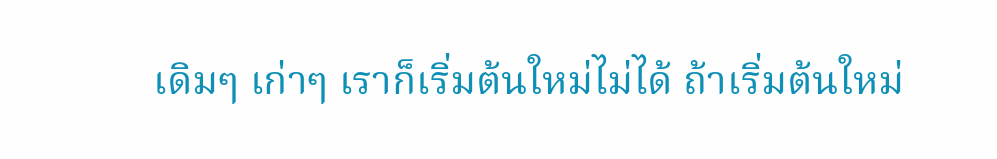เดิมๆ เก่าๆ เราก็เริ่มต้นใหม่ไม่ได้ ถ้าเริ่มต้นใหม่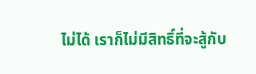ไม่ได้ เราก็ไม่มีสิทธิ์ที่จะสู้กับ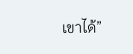เขาได้”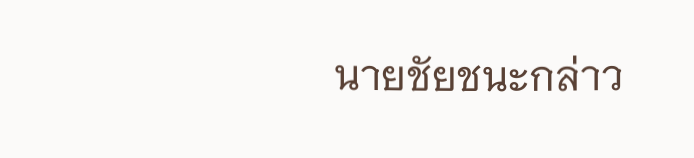นายชัยชนะกล่าว